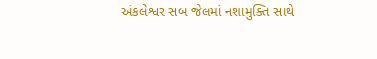અંકલેશ્વર સબ જેલમાં નશામુક્તિ સાથે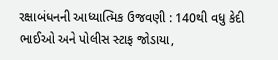રક્ષાબંધનની આધ્યાત્મિક ઉજવણી : 140થી વધુ કેદી ભાઈઓ અને પોલીસ સ્ટાફ જોડાયા,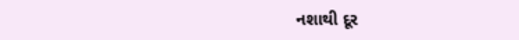નશાથી દૂર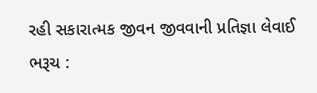રહી સકારાત્મક જીવન જીવવાની પ્રતિજ્ઞા લેવાઈ
ભરૂચ :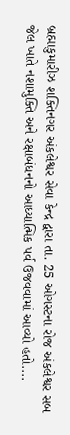બ્રહ્માકુમારીઝ શક્તિનગર અંકલેશ્વર સેવા કેન્દ્ર દ્વારા તા. 25 ઓગસ્ટના રોજ અંકલેશ્વર સબ જેલ ખાતે નશામુક્તિ અને રક્ષાબંધનનો આધ્યાત્મિક પર્વ ઉજવવામાં આવ્યો હતો....